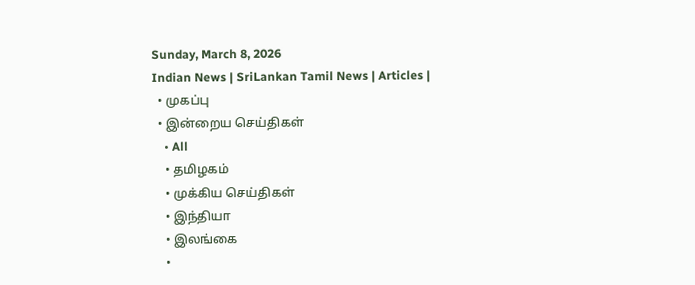Sunday, March 8, 2026
Indian News | SriLankan Tamil News | Articles |
  • முகப்பு
  • இன்றைய செய்திகள்
    • All
    • தமிழகம்
    • முக்கிய செய்திகள்
    • இந்தியா
    • இலங்கை
    •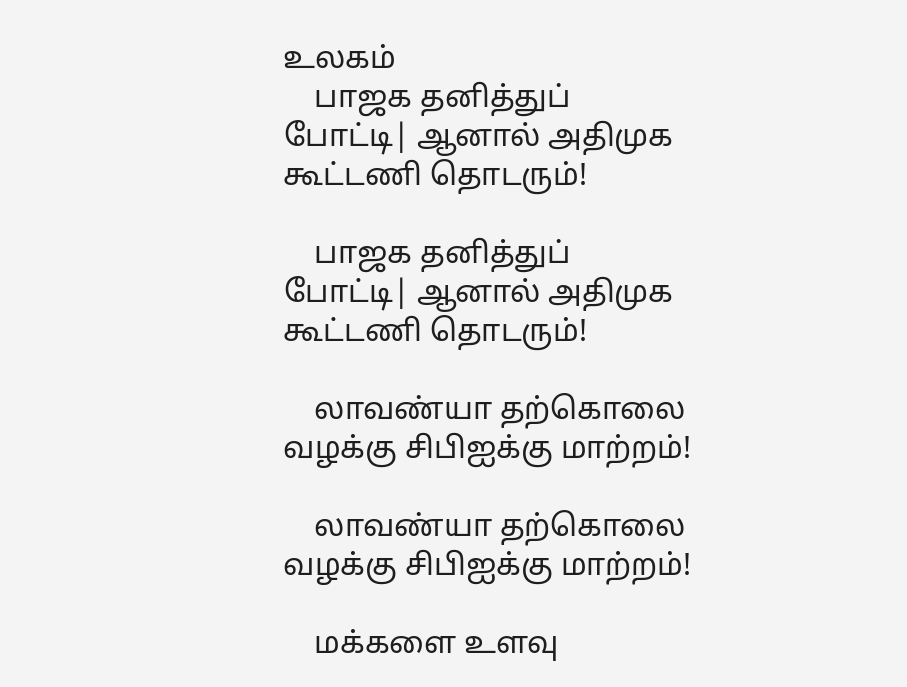உலகம்
    பாஜக தனித்துப் போட்டி| ஆனால் அதிமுக கூட்டணி தொடரும்!

    பாஜக தனித்துப் போட்டி| ஆனால் அதிமுக கூட்டணி தொடரும்!

    லாவண்யா தற்கொலை வழக்கு சிபிஐக்கு மாற்றம்!

    லாவண்யா தற்கொலை வழக்கு சிபிஐக்கு மாற்றம்!

    மக்களை உளவு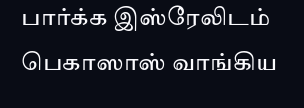பார்க்க இஸ்ரேலிடம் பெகாஸாஸ் வாங்கிய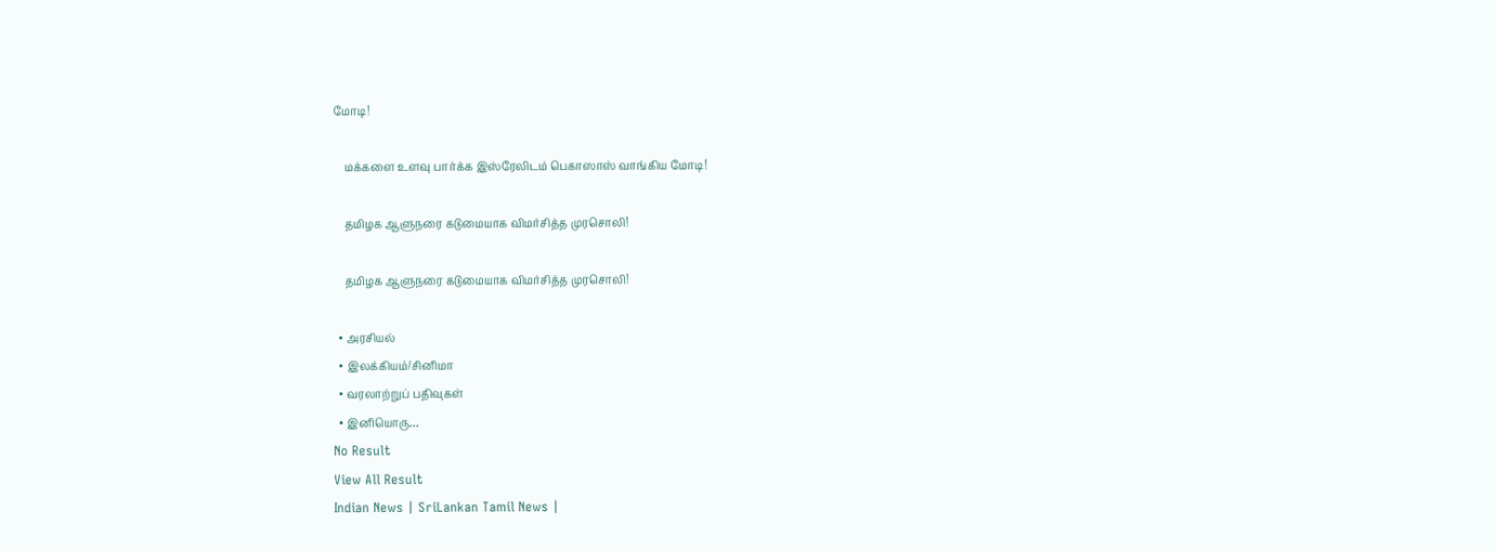மோடி!

    மக்களை உளவு பார்க்க இஸ்ரேலிடம் பெகாஸாஸ் வாங்கிய மோடி!

    தமிழக ஆளுநரை கடுமையாக விமர்சித்த முரசொலி!

    தமிழக ஆளுநரை கடுமையாக விமர்சித்த முரசொலி!

  • அரசியல்
  • இலக்கியம்/சினிமா
  • வரலாற்றுப் பதிவுகள்
  • இனியொரு…
No Result
View All Result
Indian News | SriLankan Tamil News |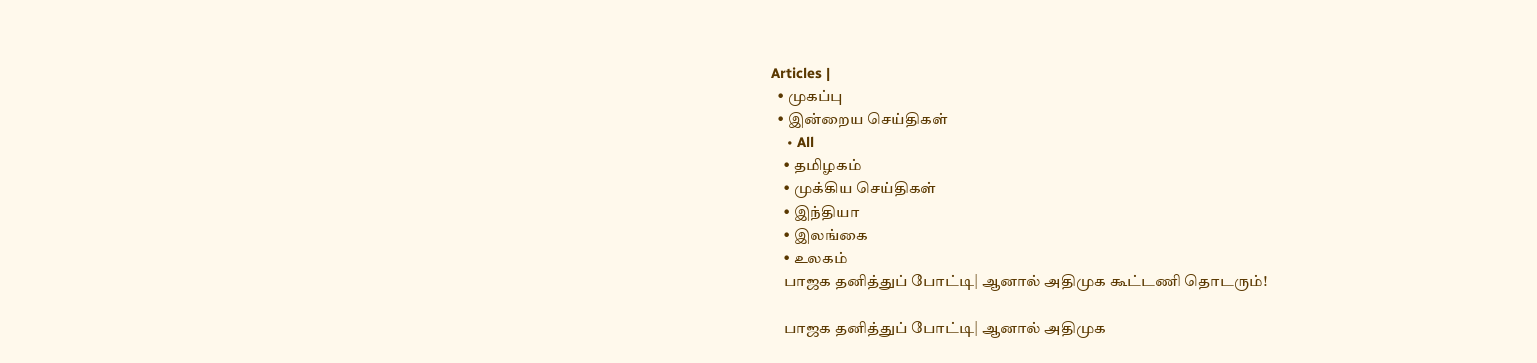Articles |
  • முகப்பு
  • இன்றைய செய்திகள்
    • All
    • தமிழகம்
    • முக்கிய செய்திகள்
    • இந்தியா
    • இலங்கை
    • உலகம்
    பாஜக தனித்துப் போட்டி| ஆனால் அதிமுக கூட்டணி தொடரும்!

    பாஜக தனித்துப் போட்டி| ஆனால் அதிமுக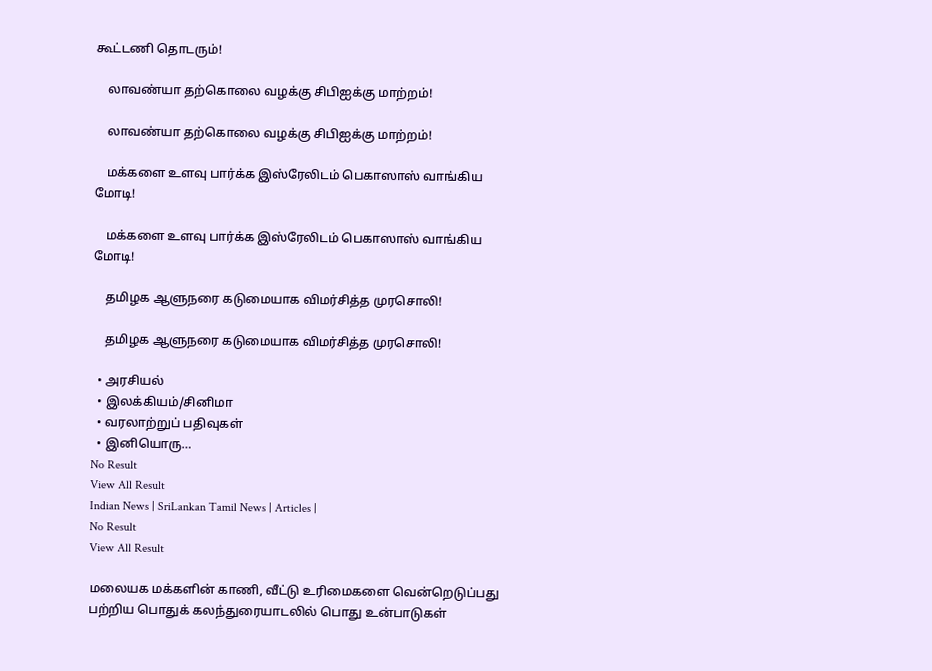கூட்டணி தொடரும்!

    லாவண்யா தற்கொலை வழக்கு சிபிஐக்கு மாற்றம்!

    லாவண்யா தற்கொலை வழக்கு சிபிஐக்கு மாற்றம்!

    மக்களை உளவு பார்க்க இஸ்ரேலிடம் பெகாஸாஸ் வாங்கிய மோடி!

    மக்களை உளவு பார்க்க இஸ்ரேலிடம் பெகாஸாஸ் வாங்கிய மோடி!

    தமிழக ஆளுநரை கடுமையாக விமர்சித்த முரசொலி!

    தமிழக ஆளுநரை கடுமையாக விமர்சித்த முரசொலி!

  • அரசியல்
  • இலக்கியம்/சினிமா
  • வரலாற்றுப் பதிவுகள்
  • இனியொரு…
No Result
View All Result
Indian News | SriLankan Tamil News | Articles |
No Result
View All Result

மலையக மக்களின் காணி, வீட்டு உரிமைகளை வென்றெடுப்பது பற்றிய பொதுக் கலந்துரையாடலில் பொது உன்பாடுகள்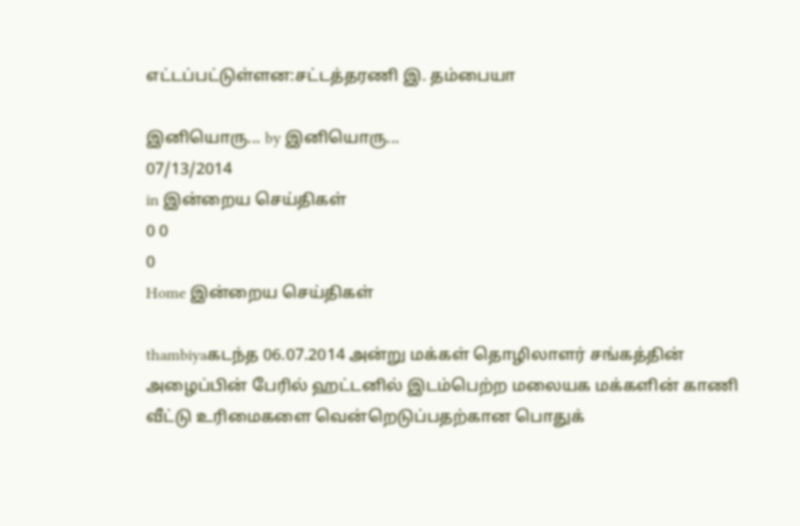எட்டப்பட்டுள்ளன:சட்டத்தரணி இ. தம்பையா

இனியொரு... by இனியொரு...
07/13/2014
in இன்றைய செய்திகள்
0 0
0
Home இன்றைய செய்திகள்

thambiyaகடந்த 06.07.2014 அன்று மக்கள் தொழிலாளர் சங்கத்தின் அழைப்பின் பேரில் ஹட்டனில் இடம்பெற்ற மலையக மக்களின் காணி வீட்டு உரிமைகளை வென்றெடுப்பதற்கான பொதுக்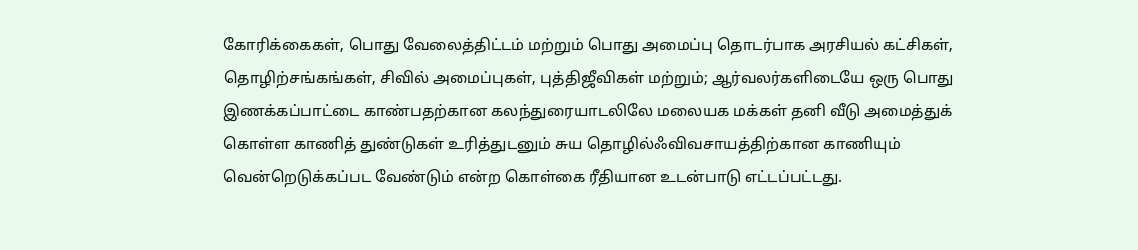கோரிக்கைகள், பொது வேலைத்திட்டம் மற்றும் பொது அமைப்பு தொடர்பாக அரசியல் கட்சிகள், தொழிற்சங்கங்கள், சிவில் அமைப்புகள், புத்திஜீவிகள் மற்றும்; ஆர்வலர்களிடையே ஒரு பொது இணக்கப்பாட்டை காண்பதற்கான கலந்துரையாடலிலே மலையக மக்கள் தனி வீடு அமைத்துக் கொள்ள காணித் துண்டுகள் உரித்துடனும் சுய தொழில்ஃவிவசாயத்திற்கான காணியும் வென்றெடுக்கப்பட வேண்டும் என்ற கொள்கை ரீதியான உடன்பாடு எட்டப்பட்டது.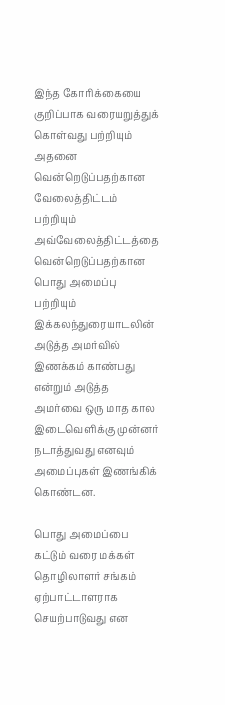இந்த கோரிக்கையை குறிப்பாக வரையறுத்துக் கொள்வது பற்றியும் அதனை வென்றெடுப்பதற்கான வேலைத்திட்டம் பற்றியும் அவ்வேலைத்திட்டத்தை வென்றெடுப்பதற்கான பொது அமைப்பு பற்றியும் இக்கலந்துரையாடலின் அடுத்த அமர்வில் இணக்கம் காண்பது என்றும் அடுத்த அமர்வை ஒரு மாத கால இடைவெளிக்கு முன்னர் நடாத்துவது எனவும் அமைப்புகள் இணங்கிக் கொண்டன.

பொது அமைப்பை கட்டும் வரை மக்கள் தொழிலாளர் சங்கம் ஏற்பாட்டாளராக செயற்பாடுவது என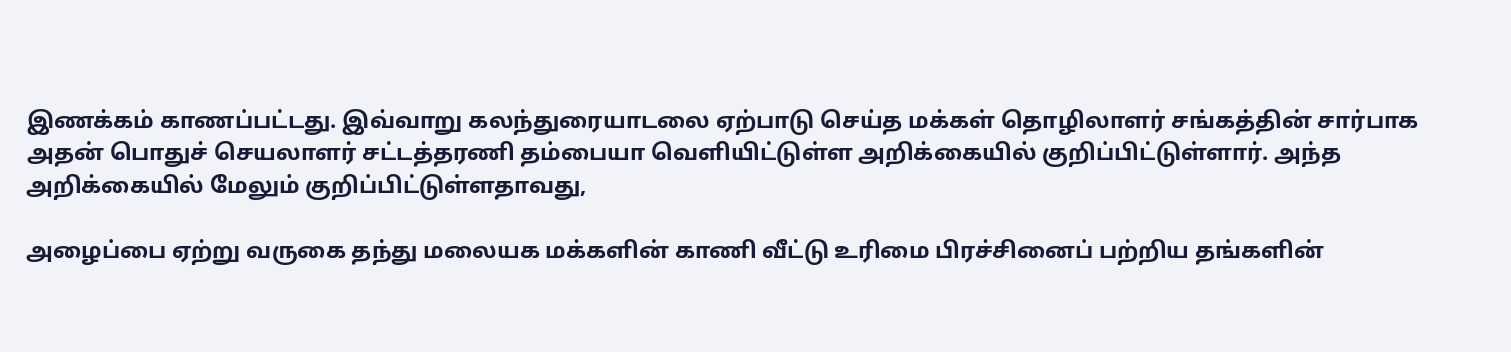இணக்கம் காணப்பட்டது. இவ்வாறு கலந்துரையாடலை ஏற்பாடு செய்த மக்கள் தொழிலாளர் சங்கத்தின் சார்பாக அதன் பொதுச் செயலாளர் சட்டத்தரணி தம்பையா வெளியிட்டுள்ள அறிக்கையில் குறிப்பிட்டுள்ளார். அந்த அறிக்கையில் மேலும் குறிப்பிட்டுள்ளதாவது,

அழைப்பை ஏற்று வருகை தந்து மலையக மக்களின் காணி வீட்டு உரிமை பிரச்சினைப் பற்றிய தங்களின்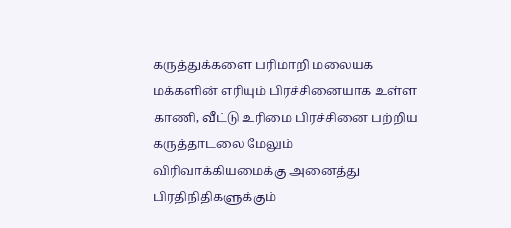கருத்துக்களை பரிமாறி மலையக மக்களின் எரியும் பிரச்சினையாக உள்ள காணி, வீட்டு உரிமை பிரச்சினை பற்றிய கருத்தாடலை மேலும் விரிவாக்கியமைக்கு அனைத்து பிரதிநிதிகளுக்கும்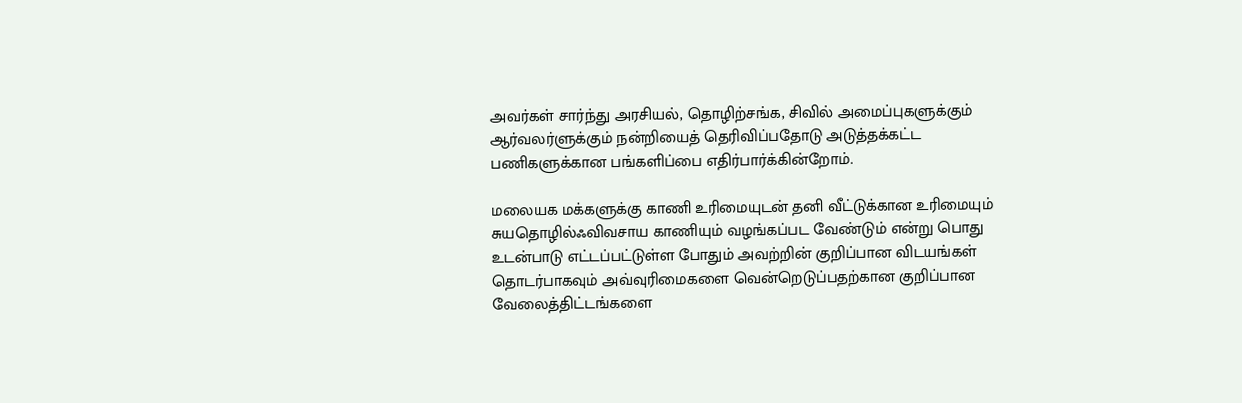அவர்கள் சார்ந்து அரசியல், தொழிற்சங்க, சிவில் அமைப்புகளுக்கும் ஆர்வலர்ளுக்கும் நன்றியைத் தெரிவிப்பதோடு அடுத்தக்கட்ட பணிகளுக்கான பங்களிப்பை எதிர்பார்க்கின்றோம்.

மலையக மக்களுக்கு காணி உரிமையுடன் தனி வீட்டுக்கான உரிமையும் சுயதொழில்ஃவிவசாய காணியும் வழங்கப்பட வேண்டும் என்று பொது உடன்பாடு எட்டப்பட்டுள்ள போதும் அவற்றின் குறிப்பான விடயங்கள் தொடர்பாகவும் அவ்வுரிமைகளை வென்றெடுப்பதற்கான குறிப்பான வேலைத்திட்டங்களை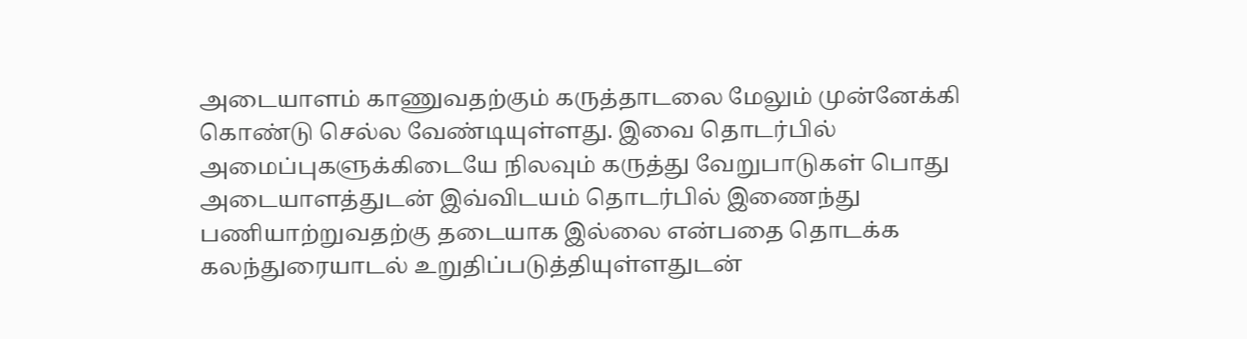அடையாளம் காணுவதற்கும் கருத்தாடலை மேலும் முன்னேக்கி கொண்டு செல்ல வேண்டியுள்ளது. இவை தொடர்பில் அமைப்புகளுக்கிடையே நிலவும் கருத்து வேறுபாடுகள் பொது அடையாளத்துடன் இவ்விடயம் தொடர்பில் இணைந்து பணியாற்றுவதற்கு தடையாக இல்லை என்பதை தொடக்க கலந்துரையாடல் உறுதிப்படுத்தியுள்ளதுடன்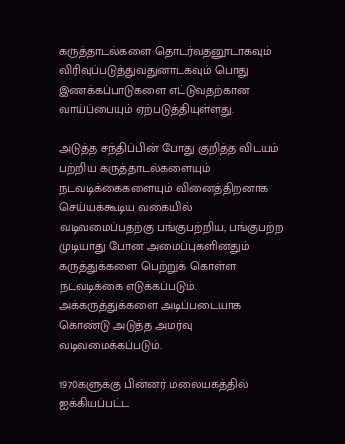கருத்தாடல்களை தொடர்வதனூடாகவும் விரிவுப்படுத்துவதுனாடகவும் பொது இணக்கப்பாடுகளை எட்டுவதற்கான வாய்ப்பையும் ஏற்படுத்தியுள்ளது.

அடுத்த சந்திப்பின் போது குறித்த விடயம் பற்றிய கருத்தாடல்களையும் நடவடிக்கைகளையும் வினைத்திறனாக செய்யக்கூடிய வகையில் வடிவமைப்பதற்கு பங்குபற்றிய, பங்குபற்ற முடியாது போன அமைப்புகளினதும் கருத்துக்களை பெற்றுக் கொள்ள நடவடிக்கை எடுக்கப்படும். அக்கருத்துக்களை அடிப்படையாக கொண்டு அடுத்த அமர்வு வடிவமைக்கப்படும்.

1970களுக்கு பின்னர் மலையகத்தில் ஐக்கியப்பட்ட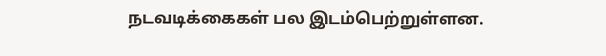நடவடிக்கைகள் பல இடம்பெற்றுள்ளன.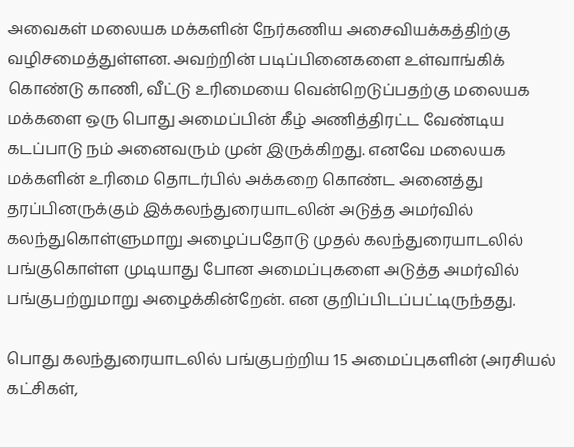அவைகள் மலையக மக்களின் நேர்கணிய அசைவியக்கத்திற்கு வழிசமைத்துள்ளன. அவற்றின் படிப்பினைகளை உள்வாங்கிக் கொண்டு காணி, வீட்டு உரிமையை வென்றெடுப்பதற்கு மலையக மக்களை ஒரு பொது அமைப்பின் கீழ் அணித்திரட்ட வேண்டிய கடப்பாடு நம் அனைவரும் முன் இருக்கிறது. எனவே மலையக மக்களின் உரிமை தொடர்பில் அக்கறை கொண்ட அனைத்து தரப்பினருக்கும் இக்கலந்துரையாடலின் அடுத்த அமர்வில் கலந்துகொள்ளுமாறு அழைப்பதோடு முதல் கலந்துரையாடலில் பங்குகொள்ள முடியாது போன அமைப்புகளை அடுத்த அமர்வில் பங்குபற்றுமாறு அழைக்கின்றேன். என குறிப்பிடப்பட்டிருந்தது.

பொது கலந்துரையாடலில் பங்குபற்றிய 15 அமைப்புகளின் (அரசியல் கட்சிகள்,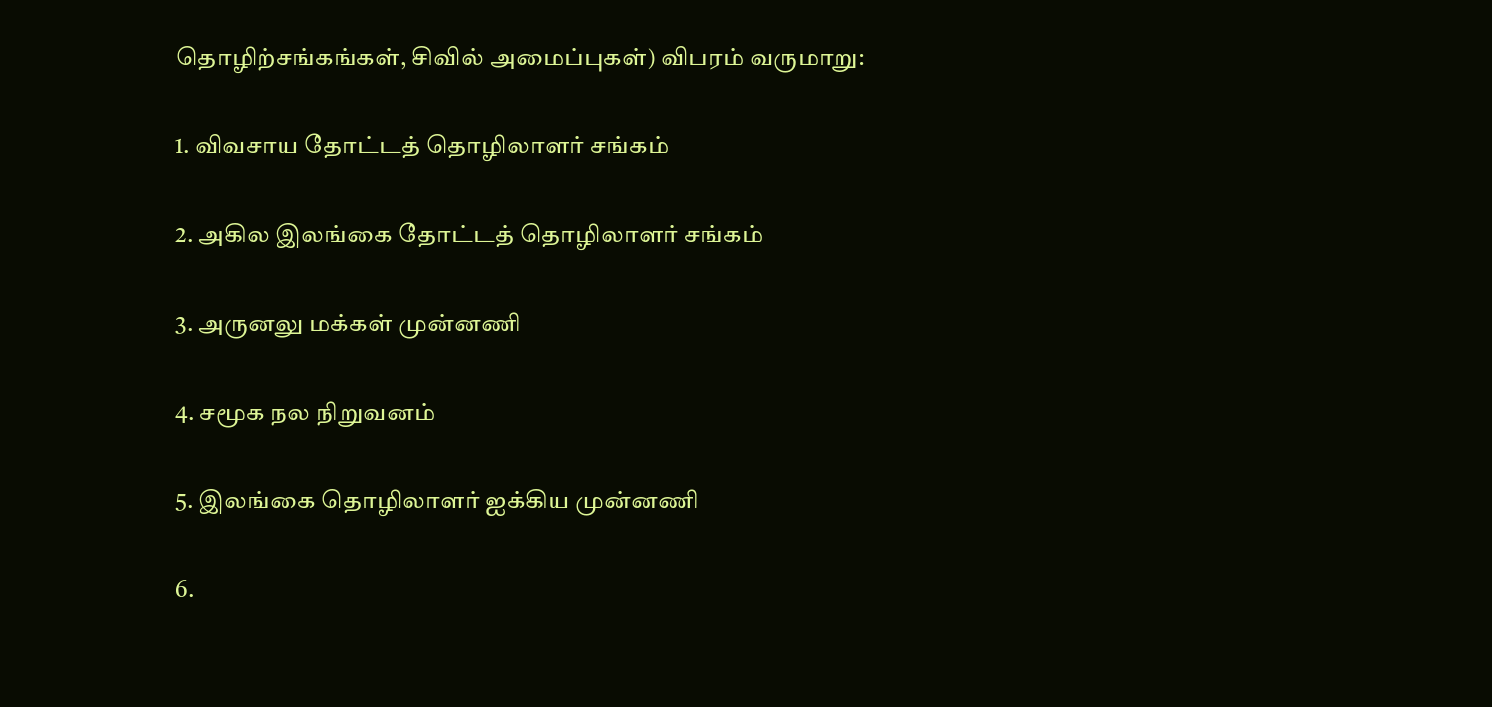தொழிற்சங்கங்கள், சிவில் அமைப்புகள்) விபரம் வருமாறு:

1. விவசாய தோட்டத் தொழிலாளர் சங்கம்

2. அகில இலங்கை தோட்டத் தொழிலாளர் சங்கம்

3. அருனலு மக்கள் முன்னணி

4. சமூக நல நிறுவனம்

5. இலங்கை தொழிலாளர் ஐக்கிய முன்னணி

6.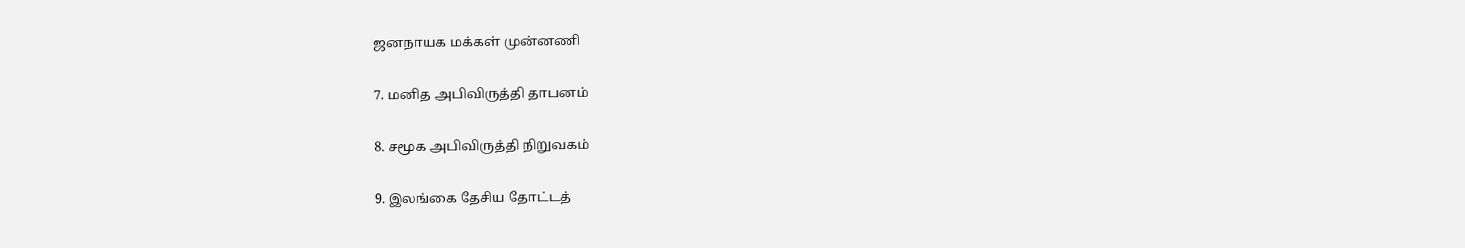ஜனநாயக மக்கள் முன்னணி

7. மனித அபிவிருத்தி தாபனம்

8. சமூக அபிவிருத்தி நிறுவகம்

9. இலங்கை தேசிய தோட்டத்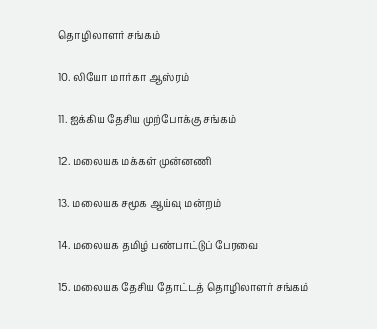தொழிலாளர் சங்கம்

10. லியோ மார்கா ஆஸ்ரம்

11. ஐக்கிய தேசிய முற்போக்கு சங்கம்

12. மலையக மக்கள் முன்னணி

13. மலையக சமூக ஆய்வு மன்றம்

14. மலையக தமிழ் பண்பாட்டுப் பேரவை

15. மலையக தேசிய தோட்டத் தொழிலாளர் சங்கம்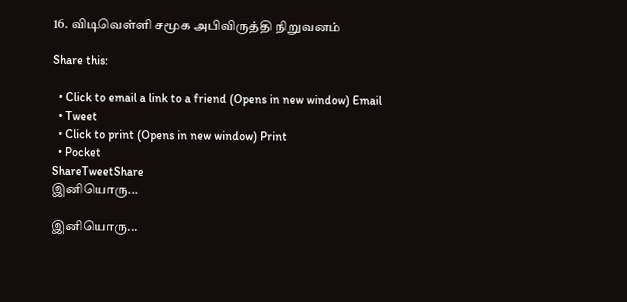16. விடிவெள்ளி சமூக அபிவிருத்தி நிறுவனம்

Share this:

  • Click to email a link to a friend (Opens in new window) Email
  • Tweet
  • Click to print (Opens in new window) Print
  • Pocket
ShareTweetShare
இனியொரு...

இனியொரு...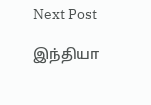Next Post

இந்தியா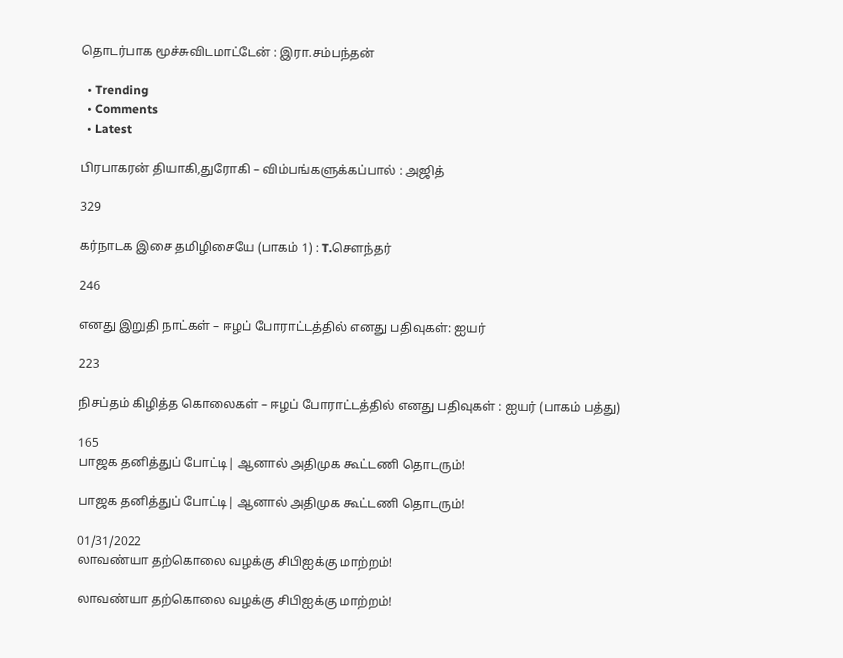தொடர்பாக மூச்சுவிடமாட்டேன் : இரா.சம்பந்தன்

  • Trending
  • Comments
  • Latest

பிரபாகரன் தியாகி,துரோகி – விம்பங்களுக்கப்பால் : அஜித்

329

கர்நாடக இசை தமிழிசையே (பாகம் 1) : T.செளந்தர்

246

எனது இறுதி நாட்கள் – ஈழப் போராட்டத்தில் எனது பதிவுகள்: ஐயர்

223

நிசப்தம் கிழித்த கொலைகள் – ஈழப் போராட்டத்தில் எனது பதிவுகள் : ஐயர் (பாகம் பத்து)

165
பாஜக தனித்துப் போட்டி| ஆனால் அதிமுக கூட்டணி தொடரும்!

பாஜக தனித்துப் போட்டி| ஆனால் அதிமுக கூட்டணி தொடரும்!

01/31/2022
லாவண்யா தற்கொலை வழக்கு சிபிஐக்கு மாற்றம்!

லாவண்யா தற்கொலை வழக்கு சிபிஐக்கு மாற்றம்!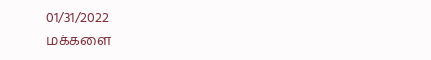01/31/2022
மக்களை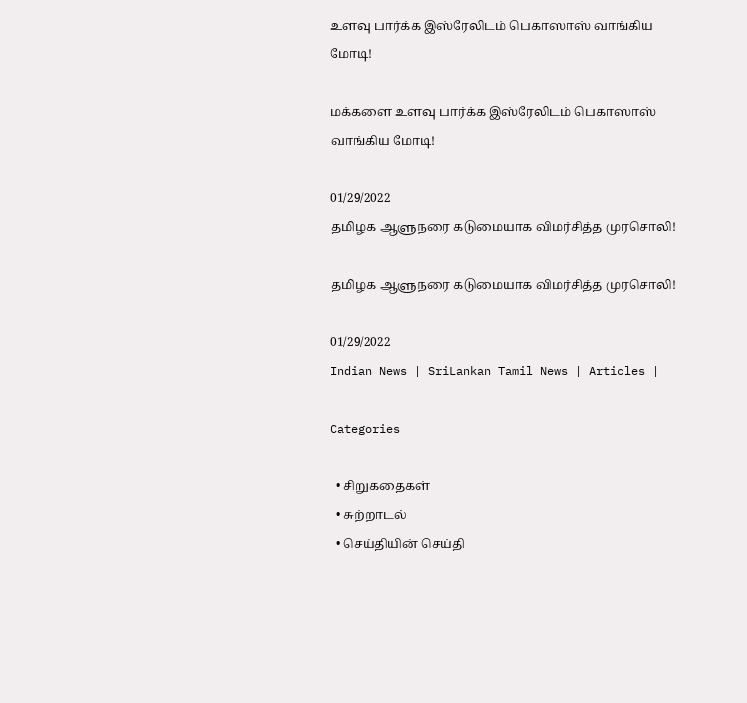உளவு பார்க்க இஸ்ரேலிடம் பெகாஸாஸ் வாங்கிய மோடி!

மக்களை உளவு பார்க்க இஸ்ரேலிடம் பெகாஸாஸ் வாங்கிய மோடி!

01/29/2022
தமிழக ஆளுநரை கடுமையாக விமர்சித்த முரசொலி!

தமிழக ஆளுநரை கடுமையாக விமர்சித்த முரசொலி!

01/29/2022
Indian News | SriLankan Tamil News | Articles |

Categories

  • சிறுகதைகள்
  • சுற்றாடல்
  • செய்தியின் செய்தி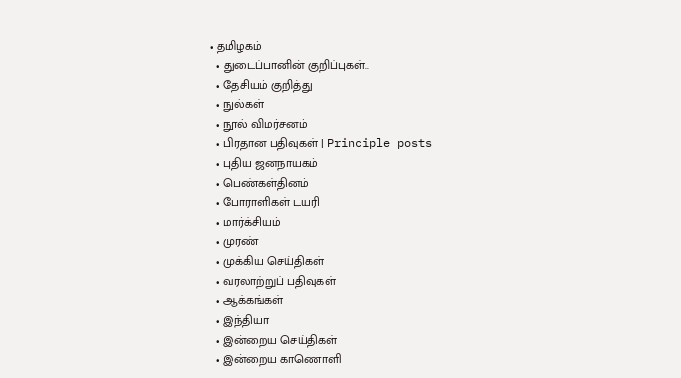• தமிழகம்
  • துடைப்பானின் குறிப்புகள்..
  • தேசியம் குறித்து
  • நுல்கள்
  • நூல் விமர்சனம்
  • பிரதான பதிவுகள் | Principle posts
  • புதிய ஜனநாயகம்
  • பெண்கள்தினம்
  • போராளிகள் டயரி
  • மார்க்சியம்
  • முரண்
  • முக்கிய செய்திகள்
  • வரலாற்றுப் பதிவுகள்
  • ஆக்கங்கள்
  • இந்தியா
  • இன்றைய செய்திகள்
  • இன்றைய காணொளி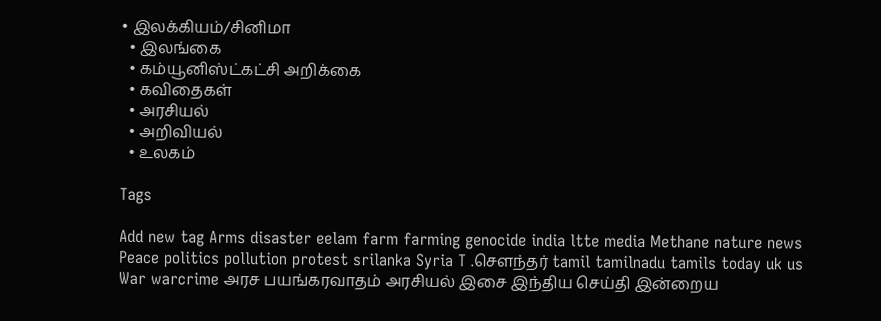• இலக்கியம்/சினிமா
  • இலங்கை
  • கம்யூனிஸ்ட்கட்சி அறிக்கை
  • கவிதைகள்
  • அரசியல்
  • அறிவியல்
  • உலகம்

Tags

Add new tag Arms disaster eelam farm farming genocide india ltte media Methane nature news Peace politics pollution protest srilanka Syria T .சௌந்தர் tamil tamilnadu tamils today uk us War warcrime அரச பயங்கரவாதம் அரசியல் இசை இந்திய செய்தி இன்றைய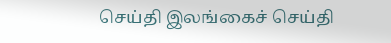செய்தி இலங்கைச் செய்தி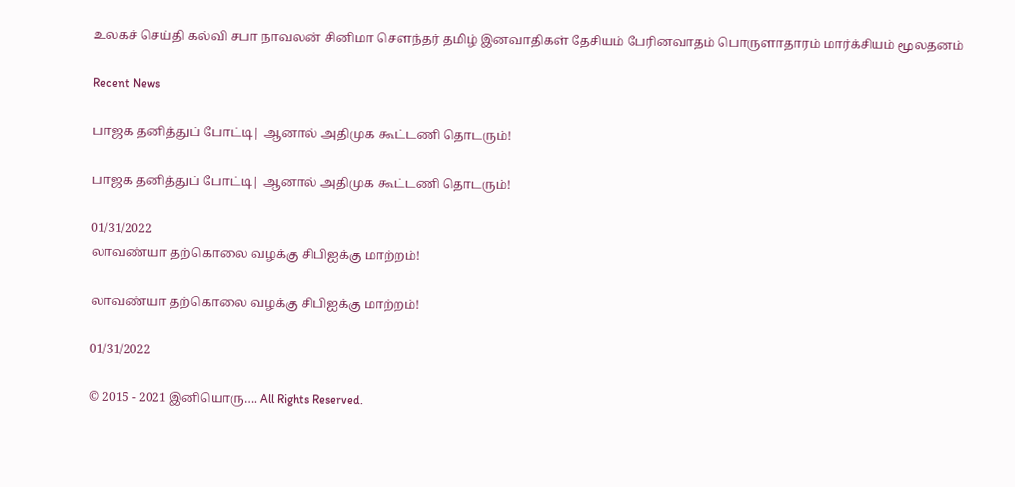உலகச் செய்தி கல்வி சபா நாவலன் சினிமா சௌந்தர் தமிழ் இனவாதிகள் தேசியம் பேரினவாதம் பொருளாதாரம் மார்க்சியம் மூலதனம்

Recent News

பாஜக தனித்துப் போட்டி| ஆனால் அதிமுக கூட்டணி தொடரும்!

பாஜக தனித்துப் போட்டி| ஆனால் அதிமுக கூட்டணி தொடரும்!

01/31/2022
லாவண்யா தற்கொலை வழக்கு சிபிஐக்கு மாற்றம்!

லாவண்யா தற்கொலை வழக்கு சிபிஐக்கு மாற்றம்!

01/31/2022

© 2015 - 2021 இனியொரு…. All Rights Reserved.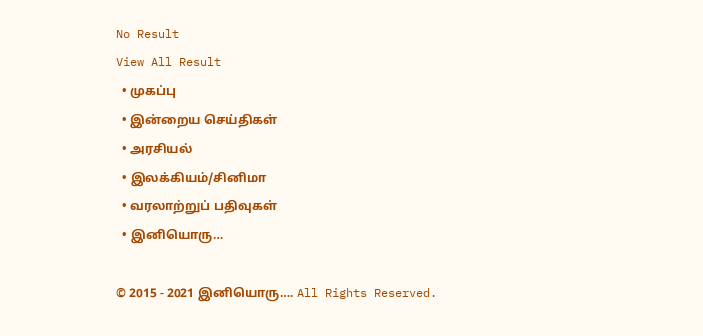No Result
View All Result
  • முகப்பு
  • இன்றைய செய்திகள்
  • அரசியல்
  • இலக்கியம்/சினிமா
  • வரலாற்றுப் பதிவுகள்
  • இனியொரு…

© 2015 - 2021 இனியொரு…. All Rights Reserved.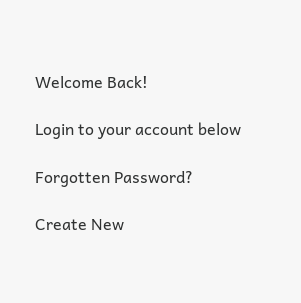Welcome Back!

Login to your account below

Forgotten Password?

Create New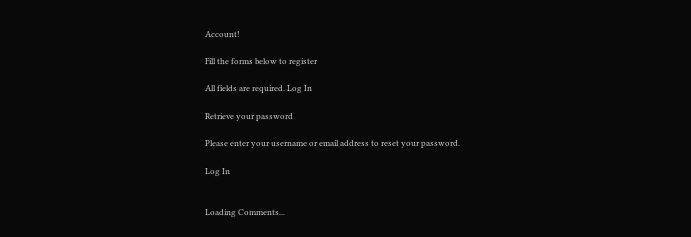Account!

Fill the forms below to register

All fields are required. Log In

Retrieve your password

Please enter your username or email address to reset your password.

Log In


Loading Comments...